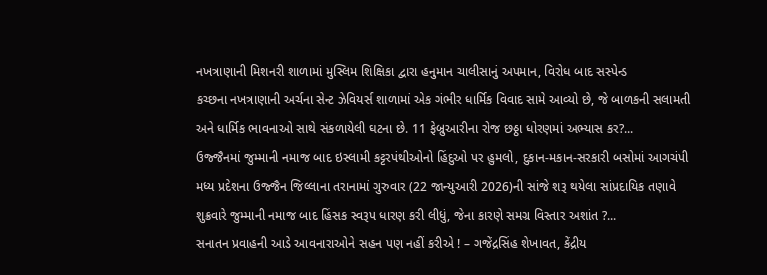નખત્રાણાની મિશનરી શાળામાં મુસ્લિમ શિક્ષિકા દ્વારા હનુમાન ચાલીસાનું અપમાન, વિરોધ બાદ સસ્પેન્ડ
કચ્છના નખત્રાણાની અર્ચના સેન્ટ ઝેવિયર્સ શાળામાં એક ગંભીર ધાર્મિક વિવાદ સામે આવ્યો છે, જે બાળકની સલામતી અને ધાર્મિક ભાવનાઓ સાથે સંકળાયેલી ઘટના છે. 11 ફેબ્રુઆરીના રોજ છઠ્ઠા ધોરણમાં અભ્યાસ કર?...
ઉજ્જૈનમાં જુમ્માની નમાજ બાદ ઇસ્લામી કટ્ટરપંથીઓનો હિંદુઓ પર હુમલો, દુકાન-મકાન-સરકારી બસોમાં આગચંપી
મધ્ય પ્રદેશના ઉજ્જૈન જિલ્લાના તરાનામાં ગુરુવાર (22 જાન્યુઆરી 2026)ની સાંજે શરૂ થયેલા સાંપ્રદાયિક તણાવે શુક્રવારે જુમ્માની નમાજ બાદ હિંસક સ્વરૂપ ધારણ કરી લીધું, જેના કારણે સમગ્ર વિસ્તાર અશાંત ?...
સનાતન પ્રવાહની આડે આવનારાઓને સહન પણ નહીં કરીએ ! – ગજેંદ્રસિંહ શેખાવત, કેંદ્રીય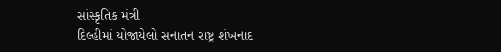સાંસ્કૃતિક મંત્રી
દિલ્હીમાં યોજાયેલો સનાતન રાષ્ટ્ર શંખનાદ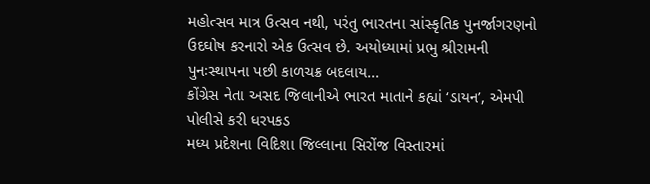મહોત્સવ માત્ર ઉત્સવ નથી, પરંતુ ભારતના સાંસ્કૃતિક પુનર્જાગરણનો ઉદઘોષ કરનારો એક ઉત્સવ છે. અયોધ્યામાં પ્રભુ શ્રીરામની પુનઃસ્થાપના પછી કાળચક્ર બદલાય...
કોંગ્રેસ નેતા અસદ જિલાનીએ ભારત માતાને કહ્યાં ‘ડાયન’, એમપી પોલીસે કરી ધરપકડ
મધ્ય પ્રદેશના વિદિશા જિલ્લાના સિરોંજ વિસ્તારમાં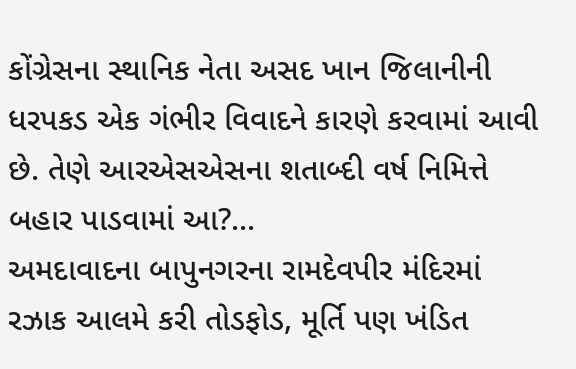કોંગ્રેસના સ્થાનિક નેતા અસદ ખાન જિલાનીની ધરપકડ એક ગંભીર વિવાદને કારણે કરવામાં આવી છે. તેણે આરએસએસના શતાબ્દી વર્ષ નિમિત્તે બહાર પાડવામાં આ?...
અમદાવાદના બાપુનગરના રામદેવપીર મંદિરમાં રઝાક આલમે કરી તોડફોડ, મૂર્તિ પણ ખંડિત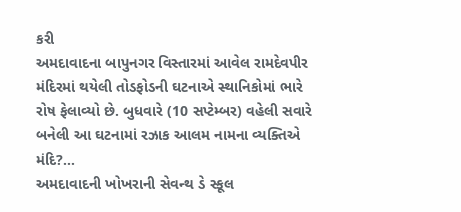કરી
અમદાવાદના બાપુનગર વિસ્તારમાં આવેલ રામદેવપીર મંદિરમાં થયેલી તોડફોડની ઘટનાએ સ્થાનિકોમાં ભારે રોષ ફેલાવ્યો છે. બુધવારે (10 સપ્ટેમ્બર) વહેલી સવારે બનેલી આ ઘટનામાં રઝાક આલમ નામના વ્યક્તિએ મંદિ?...
અમદાવાદની ખોખરાની સેવન્થ ડે સ્કૂલ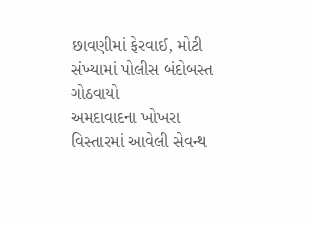છાવણીમાં ફેરવાઈ, મોટી સંખ્યામાં પોલીસ બંદોબસ્ત ગોઠવાયો
અમદાવાદના ખોખરા વિસ્તારમાં આવેલી સેવન્થ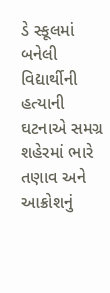ડે સ્કૂલમાં બનેલી વિદ્યાર્થીની હત્યાની ઘટનાએ સમગ્ર શહેરમાં ભારે તણાવ અને આક્રોશનું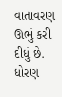વાતાવરણ ઊભું કરી દીધું છે. ધોરણ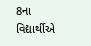8ના વિદ્યાર્થીએ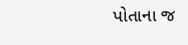પોતાના જ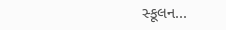સ્કૂલન...